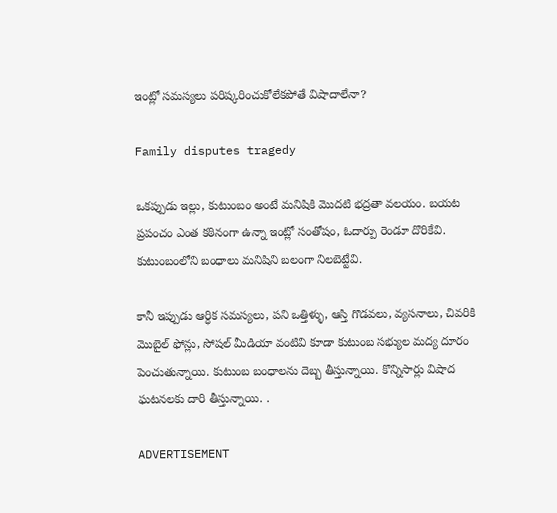ఇంట్లో సమస్యలు పరిష్కరించుకోలేకపోతే విషాదాలేనా?

Family disputes tragedy

ఒకప్పుడు ఇల్లు, కుటుంబం అంటే మనిషికి మొదటి భద్రతా వలయం. బయట ప్రపంచం ఎంత కఠినంగా ఉన్నా ఇంట్లో సంతోషం, ఓదార్పు రెండూ దొరికేవి. కుటుంబంలోని బంధాలు మనిషిని బలంగా నిలబెట్టేవి.

కానీ ఇప్పుడు ఆర్ధిక సమస్యలు, పని ఒత్తిళ్ళు, ఆస్తి గొడవలు, వ్యసనాలు, చివరికి మొబైల్ ఫోన్లు, సోషల్ మీడియా వంటివి కూడా కుటుంబ సభ్యుల మద్య దూరం పెంచుతున్నాయి. కుటుంబ బంధాలను దెబ్బ తీస్తున్నాయి. కొన్నిసార్లు విషాద ఘటనలకు దారి తీస్తున్నాయి. .

ADVERTISEMENT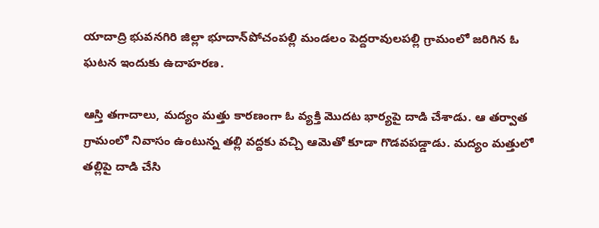యాదాద్రి భువనగిరి జిల్లా భూదాన్‌పోచంపల్లి మండలం పెద్దరావులపల్లి గ్రామంలో జరిగిన ఓ ఘటన ఇందుకు ఉదాహరణ.

ఆస్తి తగాదాలు, మద్యం మత్తు కారణంగా ఓ వ్యక్తి మొదట భార్యపై దాడి చేశాడు. ఆ తర్వాత గ్రామంలో నివాసం ఉంటున్న తల్లి వద్దకు వచ్చి ఆమెతో కూడా గొడవపడ్డాడు. మద్యం మత్తులో తల్లిపై దాడి చేసి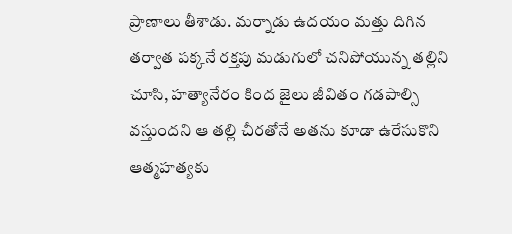ప్రాణాలు తీశాడు. మర్నాడు ఉదయం మత్తు దిగిన తర్వాత పక్కనే రక్తపు మడుగులో చనిపోయున్న తల్లిని చూసి, హత్యానేరం కింద జైలు జీవితం గడపాల్సి వస్తుందని ఆ తల్లి చీరతోనే అతను కూడా ఉరేసుకొని ఆత్మహత్యకు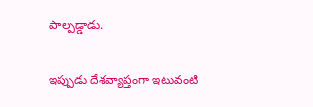పాల్పడ్డాడు.

ఇప్పుడు దేశవ్యాప్తంగా ఇటువంటి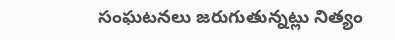సంఘటనలు జరుగుతున్నట్లు నిత్యం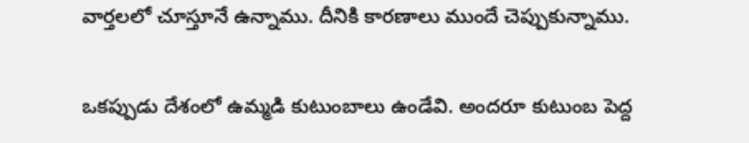వార్తలలో చూస్తూనే ఉన్నాము. దీనికి కారణాలు ముందే చెప్పుకున్నాము.

ఒకప్పుడు దేశంలో ఉమ్మడి కుటుంబాలు ఉండేవి. అందరూ కుటుంబ పెద్ద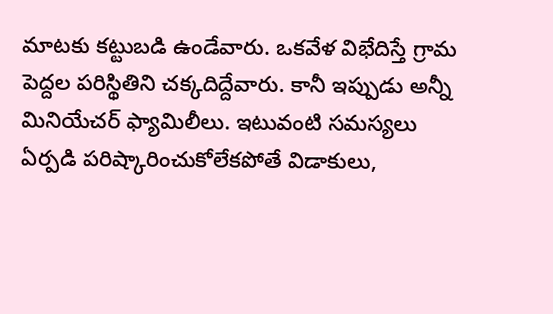మాటకు కట్టుబడి ఉండేవారు. ఒకవేళ విభేదిస్తే గ్రామ పెద్దల పరిస్థితిని చక్కదిద్దేవారు. కానీ ఇప్పుడు అన్నీ మినియేచర్ ఫ్యామిలీలు. ఇటువంటి సమస్యలు ఏర్పడి పరిష్కారించుకోలేకపోతే విడాకులు,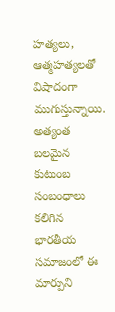హత్యలు, ఆత్మహత్యలతో విషాదంగా ముగుస్తున్నాయి. అత్యంత బలమైన కుటుంబ సంబంధాలు కలిగిన భారతీయ సమాజంలో ఈ మార్పుని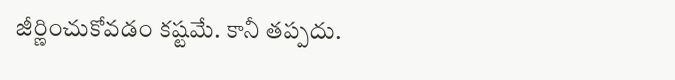జీర్ణించుకోవడం కష్టమే. కానీ తప్పదు.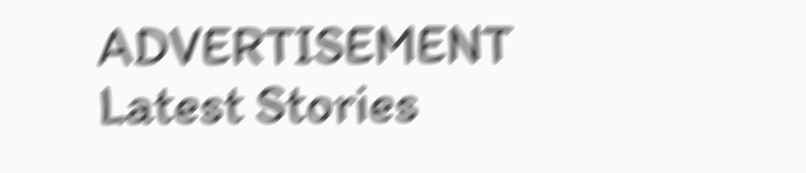ADVERTISEMENT
Latest Stories